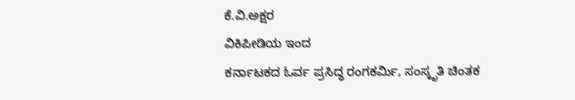ಕೆ.ವಿ.ಅಕ್ಷರ
ವಿಕಿಪೀಡಿಯ ಇಂದ
ಕರ್ನಾಟಕದ ಓರ್ವ ಪ್ರಸಿದ್ಧ ರಂಗಕರ್ಮಿ, ಸಂಸ್ಕೃತಿ ಚಿಂತಕ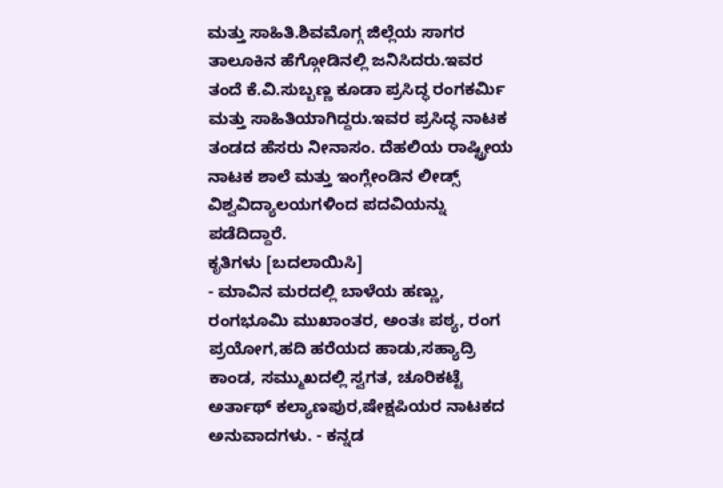ಮತ್ತು ಸಾಹಿತಿ.ಶಿವಮೊಗ್ಗ ಜಿಲ್ಲೆಯ ಸಾಗರ ತಾಲೂಕಿನ ಹೆಗ್ಗೋಡಿನಲ್ಲಿ ಜನಿಸಿದರು.ಇವರ ತಂದೆ ಕೆ.ವಿ.ಸುಬ್ಬಣ್ಣ ಕೂಡಾ ಪ್ರಸಿದ್ಧ ರಂಗಕರ್ಮಿ ಮತ್ತು ಸಾಹಿತಿಯಾಗಿದ್ದರು.ಇವರ ಪ್ರಸಿದ್ಧ ನಾಟಕ ತಂಡದ ಹೆಸರು ನೀನಾಸಂ. ದೆಹಲಿಯ ರಾಷ್ಟ್ರೀಯ ನಾಟಕ ಶಾಲೆ ಮತ್ತು ಇಂಗ್ಲೇಂಡಿನ ಲೀಡ್ಸ್ ವಿಶ್ವವಿದ್ಯಾಲಯಗಳಿಂದ ಪದವಿಯನ್ನು ಪಡೆದಿದ್ದಾರೆ.
ಕೃತಿಗಳು [ಬದಲಾಯಿಸಿ]
- ಮಾವಿನ ಮರದಲ್ಲಿ ಬಾಳೆಯ ಹಣ್ಣು, ರಂಗಭೂಮಿ ಮುಖಾಂತರ, ಅಂತಃ ಪಠ್ಯ, ರಂಗ ಪ್ರಯೋಗ,ಹದಿ ಹರೆಯದ ಹಾಡು,ಸಹ್ಯಾದ್ರಿ ಕಾಂಡ, ಸಮ್ಮುಖದಲ್ಲಿ ಸ್ವಗತ, ಚೂರಿಕಟ್ಟೆ ಅರ್ತಾಥ್ ಕಲ್ಯಾಣಪುರ,ಷೇಕ್ಷಪಿಯರ ನಾಟಕದ ಅನುವಾದಗಳು. - ಕನ್ನಡ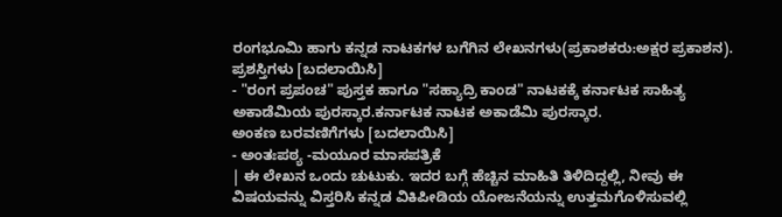ರಂಗಭೂಮಿ ಹಾಗು ಕನ್ನಡ ನಾಟಕಗಳ ಬಗೆಗಿನ ಲೇಖನಗಳು(ಪ್ರಕಾಶಕರು:ಅಕ್ಷರ ಪ್ರಕಾಶನ).
ಪ್ರಶಸ್ತಿಗಳು [ಬದಲಾಯಿಸಿ]
- "ರಂಗ ಪ್ರಪಂಚ" ಪುಸ್ತಕ ಹಾಗೂ "ಸಹ್ಯಾದ್ರಿ ಕಾಂಡ" ನಾಟಕಕ್ಕೆ ಕರ್ನಾಟಕ ಸಾಹಿತ್ಯ ಅಕಾಡೆಮಿಯ ಪುರಸ್ಕಾರ.ಕರ್ನಾಟಕ ನಾಟಕ ಅಕಾಡೆಮಿ ಪುರಸ್ಕಾರ.
ಅಂಕಣ ಬರವಣಿಗೆಗಳು [ಬದಲಾಯಿಸಿ]
- ಅಂತಃಪಠ್ಯ -ಮಯೂರ ಮಾಸಪತ್ರಿಕೆ
| ಈ ಲೇಖನ ಒಂದು ಚುಟುಕು. ಇದರ ಬಗ್ಗೆ ಹೆಚ್ಚಿನ ಮಾಹಿತಿ ತಿಳಿದಿದ್ದಲ್ಲಿ, ನೀವು ಈ ವಿಷಯವನ್ನು ವಿಸ್ತರಿಸಿ ಕನ್ನಡ ವಿಕಿಪೀಡಿಯ ಯೋಜನೆಯನ್ನು ಉತ್ತಮಗೊಳಿಸುವಲ್ಲಿ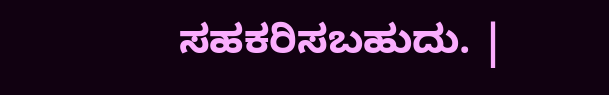ಸಹಕರಿಸಬಹುದು. |